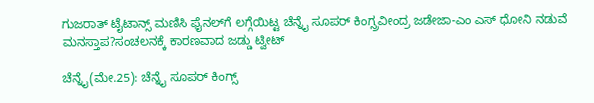ಗುಜರಾತ್ ಟೈಟಾನ್ಸ್ ಮಣಿಸಿ ಫೈನಲ್‌ಗೆ ಲಗ್ಗೆಯಿಟ್ಟ ಚೆನ್ನೈ ಸೂಪರ್ ಕಿಂಗ್ಸ್ರವೀಂದ್ರ ಜಡೇಜಾ-ಎಂ ಎಸ್ ಧೋನಿ ನಡುವೆ ಮನಸ್ತಾಪ?ಸಂಚಲನಕ್ಕೆ ಕಾರಣವಾದ ಜಡ್ಡು ಟ್ವೀಟ್

ಚೆನ್ನೈ(ಮೇ.25): ಚೆನ್ನೈ ಸೂಪರ್ ಕಿಂಗ್ಸ್‌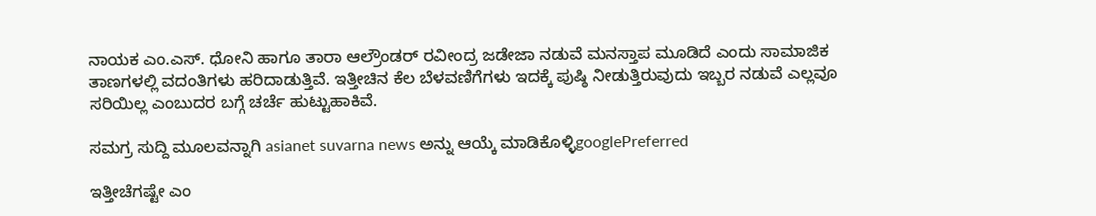ನಾಯಕ ಎಂ.ಎಸ್‌. ಧೋನಿ ಹಾಗೂ ತಾರಾ ಆಲ್ರೌಂಡರ್‌ ರವೀಂದ್ರ ಜಡೇಜಾ ನಡುವೆ ಮನಸ್ತಾಪ ಮೂಡಿದೆ ಎಂದು ಸಾಮಾಜಿಕ ತಾಣಗಳಲ್ಲಿ ವದಂತಿಗಳು ಹರಿದಾಡುತ್ತಿವೆ. ಇತ್ತೀಚಿನ ಕೆಲ ಬೆಳವಣಿಗೆಗಳು ಇದಕ್ಕೆ ಪುಷ್ಠಿ ನೀಡುತ್ತಿರುವುದು ಇಬ್ಬರ ನಡುವೆ ಎಲ್ಲವೂ ಸರಿಯಿಲ್ಲ ಎಂಬುದರ ಬಗ್ಗೆ ಚರ್ಚೆ ಹುಟ್ಟುಹಾಕಿವೆ.

ಸಮಗ್ರ ಸುದ್ದಿ ಮೂಲವನ್ನಾಗಿ asianet suvarna news ಅನ್ನು ಆಯ್ಕೆ ಮಾಡಿಕೊಳ್ಳಿgooglePreferred

ಇತ್ತೀಚೆಗಷ್ಟೇ ಎಂ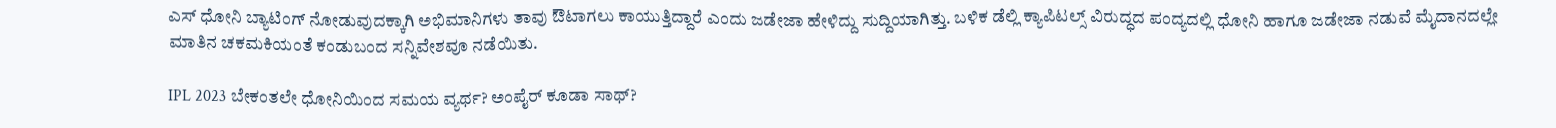ಎಸ್ ಧೋನಿ ಬ್ಯಾಟಿಂಗ್‌ ನೋಡುವುದಕ್ಕಾಗಿ ಅಭಿಮಾನಿಗಳು ತಾವು ಔಟಾಗಲು ಕಾಯುತ್ತಿದ್ದಾರೆ ಎಂದು ಜಡೇಜಾ ಹೇಳಿದ್ದು ಸುದ್ದಿಯಾಗಿತ್ತು. ಬಳಿಕ ಡೆಲ್ಲಿ ಕ್ಯಾಪಿಟಲ್ಸ್ ವಿರುದ್ಧದ ಪಂದ್ಯದಲ್ಲಿ ಧೋನಿ ಹಾಗೂ ಜಡೇಜಾ ನಡುವೆ ಮೈದಾನದಲ್ಲೇ ಮಾತಿನ ಚಕಮಕಿಯಂತೆ ಕಂಡುಬಂದ ಸನ್ನಿವೇಶವೂ ನಡೆಯಿತು.

IPL 2023 ಬೇಕಂತಲೇ ಧೋನಿಯಿಂದ ಸಮಯ ವ್ಯರ್ಥ? ಅಂಪೈರ್‌ ಕೂಡಾ ಸಾಥ್?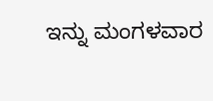ಇನ್ನು ಮಂಗಳವಾರ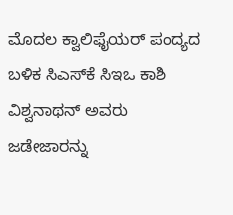ಮೊದಲ ಕ್ವಾಲಿಫೈಯರ್‌ ಪಂದ್ಯದ ಬಳಿಕ ಸಿಎಸ್‌ಕೆ ಸಿಇಒ ಕಾಶಿ ವಿಶ್ವನಾಥನ್‌ ಅವರು ಜಡೇಜಾರನ್ನು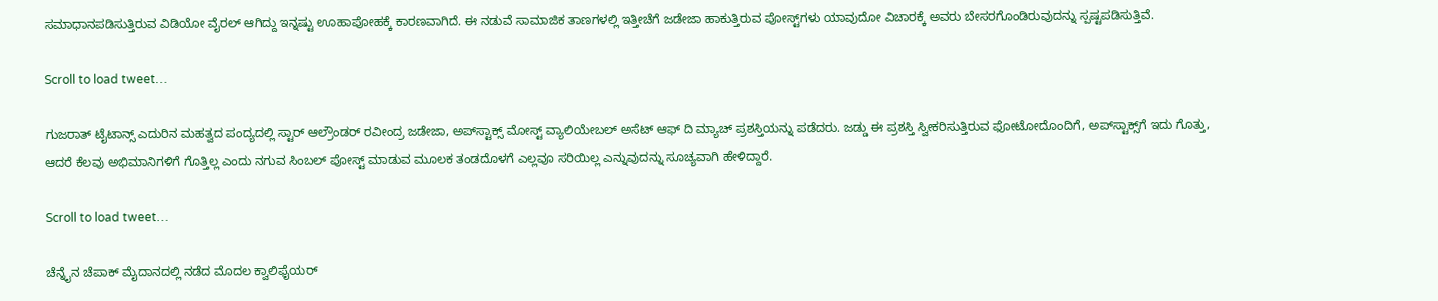ಸಮಾಧಾನಪಡಿಸುತ್ತಿರುವ ವಿಡಿಯೋ ವೈರಲ್‌ ಆಗಿದ್ದು ಇನ್ನಷ್ಟು ಊಹಾಪೋಹಕ್ಕೆ ಕಾರಣವಾಗಿದೆ. ಈ ನಡುವೆ ಸಾಮಾಜಿಕ ತಾಣಗಳಲ್ಲಿ ಇತ್ತೀಚೆಗೆ ಜಡೇಜಾ ಹಾಕುತ್ತಿರುವ ಪೋಸ್ಟ್‌ಗಳು ಯಾವುದೋ ವಿಚಾರಕ್ಕೆ ಅವರು ಬೇಸರಗೊಂಡಿರುವುದನ್ನು ಸ್ಪಷ್ಟಪಡಿಸುತ್ತಿವೆ.

Scroll to load tweet…

ಗುಜರಾತ್ ಟೈಟಾನ್ಸ್ ಎದುರಿನ ಮಹತ್ವದ ಪಂದ್ಯದಲ್ಲಿ ಸ್ಟಾರ್ ಆಲ್ರೌಂಡರ್ ರವೀಂದ್ರ ಜಡೇಜಾ, ಅಪ್‌ಸ್ಟಾಕ್ಸ್‌ ಮೋಸ್ಟ್ ವ್ಯಾಲಿಯೇಬಲ್ ಅಸೆಟ್‌ ಆಫ್‌ ದಿ ಮ್ಯಾಚ್ ಪ್ರಶಸ್ತಿಯನ್ನು ಪಡೆದರು. ಜಡ್ಡು ಈ ಪ್ರಶಸ್ತಿ ಸ್ವೀಕರಿಸುತ್ತಿರುವ ಫೋಟೋದೊಂದಿಗೆ, ಅಪ್‌ಸ್ಟಾಕ್ಸ್‌ಗೆ ಇದು ಗೊತ್ತು, ಆದರೆ ಕೆಲವು ಅಭಿಮಾನಿಗಳಿಗೆ ಗೊತ್ತಿಲ್ಲ ಎಂದು ನಗುವ ಸಿಂಬಲ್ ಪೋಸ್ಟ್‌ ಮಾಡುವ ಮೂಲಕ ತಂಡದೊಳಗೆ ಎಲ್ಲವೂ ಸರಿಯಿಲ್ಲ ಎನ್ನುವುದನ್ನು ಸೂಚ್ಯವಾಗಿ ಹೇಳಿದ್ದಾರೆ.

Scroll to load tweet…

ಚೆನ್ನೈನ ಚೆಪಾಕ್‌ ಮೈದಾನದಲ್ಲಿ ನಡೆದ ಮೊದಲ ಕ್ವಾಲಿಫೈಯರ್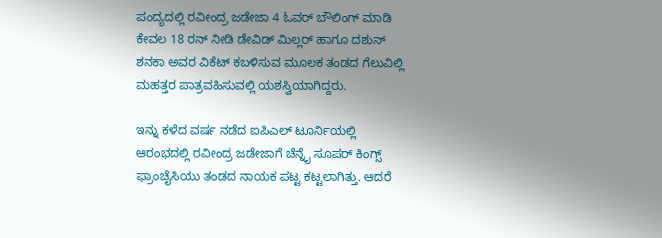ಪಂದ್ಯದಲ್ಲಿ ರವೀಂದ್ರ ಜಡೇಜಾ 4 ಓವರ್‌ ಬೌಲಿಂಗ್ ಮಾಡಿ ಕೇವಲ 18 ರನ್ ನೀಡಿ ಡೇವಿಡ್ ಮಿಲ್ಲರ್ ಹಾಗೂ ದಶುನ್ ಶನಕಾ ಅವರ ವಿಕೆಟ್ ಕಬಳಿಸುವ ಮೂಲಕ ತಂಡದ ಗೆಲುವಿಲ್ಲಿ ಮಹತ್ತರ ಪಾತ್ರವಹಿಸುವಲ್ಲಿ ಯಶಸ್ವಿಯಾಗಿದ್ದರು.

ಇನ್ನು ಕಳೆದ ವರ್ಷ ನಡೆದ ಐಪಿಎಲ್ ಟೂರ್ನಿಯಲ್ಲಿ ಆರಂಭದಲ್ಲಿ ರವೀಂದ್ರ ಜಡೇಜಾಗೆ ಚೆನ್ನೈ ಸೂಪರ್ ಕಿಂಗ್ಸ್ ಫ್ರಾಂಚೈಸಿಯು ತಂಡದ ನಾಯಕ ಪಟ್ಟ ಕಟ್ಟಲಾಗಿತ್ತು. ಆದರೆ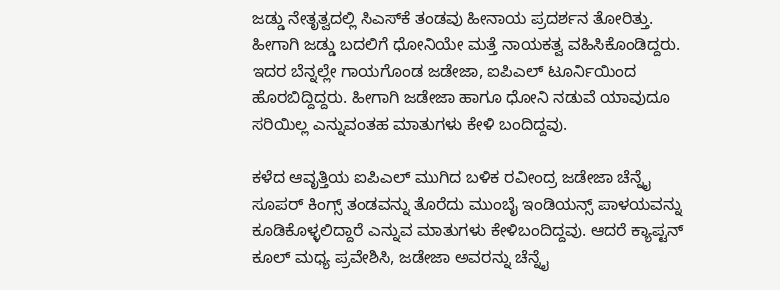ಜಡ್ಡು ನೇತೃತ್ವದಲ್ಲಿ ಸಿಎಸ್‌ಕೆ ತಂಡವು ಹೀನಾಯ ಪ್ರದರ್ಶನ ತೋರಿತ್ತು. ಹೀಗಾಗಿ ಜಡ್ಡು ಬದಲಿಗೆ ಧೋನಿಯೇ ಮತ್ತೆ ನಾಯಕತ್ವ ವಹಿಸಿಕೊಂಡಿದ್ದರು. ಇದರ ಬೆನ್ನಲ್ಲೇ ಗಾಯಗೊಂಡ ಜಡೇಜಾ, ಐಪಿಎಲ್ ಟೂರ್ನಿಯಿಂದ ಹೊರಬಿದ್ದಿದ್ದರು. ಹೀಗಾಗಿ ಜಡೇಜಾ ಹಾಗೂ ಧೋನಿ ನಡುವೆ ಯಾವುದೂ ಸರಿಯಿಲ್ಲ ಎನ್ನುವಂತಹ ಮಾತುಗಳು ಕೇಳಿ ಬಂದಿದ್ದವು.

ಕಳೆದ ಆವೃತ್ತಿಯ ಐಪಿಎಲ್ ಮುಗಿದ ಬಳಿಕ ರವೀಂದ್ರ ಜಡೇಜಾ ಚೆನ್ನೈ ಸೂಪರ್ ಕಿಂಗ್ಸ್ ತಂಡವನ್ನು ತೊರೆದು ಮುಂಬೈ ಇಂಡಿಯನ್ಸ್ ಪಾಳಯವನ್ನು ಕೂಡಿಕೊಳ್ಳಲಿದ್ದಾರೆ ಎನ್ನುವ ಮಾತುಗಳು ಕೇಳಿಬಂದಿದ್ದವು. ಆದರೆ ಕ್ಯಾಪ್ಟನ್ ಕೂಲ್ ಮಧ್ಯ ಪ್ರವೇಶಿಸಿ, ಜಡೇಜಾ ಅವರನ್ನು ಚೆನ್ನೈ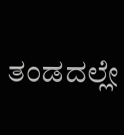ತಂಡದಲ್ಲೇ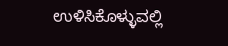ಉಳಿಸಿಕೊಳ್ಳುವಲ್ಲಿ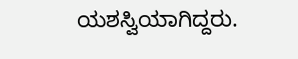ಯಶಸ್ವಿಯಾಗಿದ್ದರು.